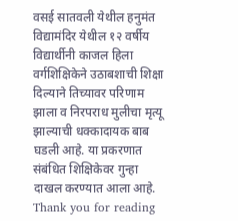वसई सातवली येथील हनुमंत विद्यामंदिर येथील १२ वर्षीय विद्यार्थीनी काजल हिला वर्गशिक्षिकेने उठाबशाची शिक्षा दिल्याने तिच्यावर परिणाम झाला व निरपराध मुलीचा मृत्यू झाल्याची धक्कादायक बाब घडली आहे. या प्रकरणात संबंधित शिक्षिकेवर गुन्हा दाखल करण्यात आला आहे.
Thank you for reading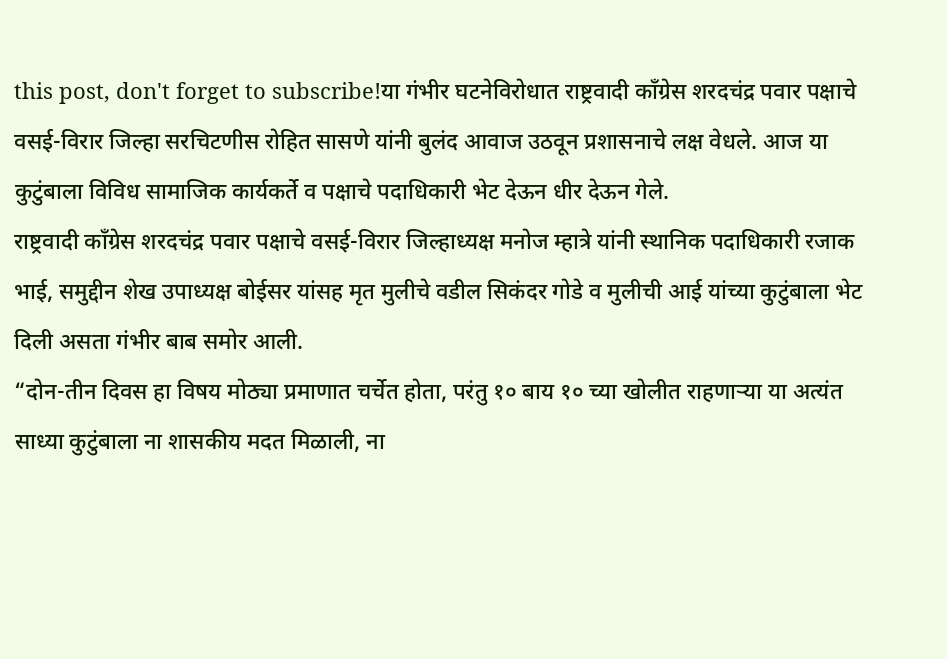this post, don't forget to subscribe!या गंभीर घटनेविरोधात राष्ट्रवादी काँग्रेस शरदचंद्र पवार पक्षाचे वसई-विरार जिल्हा सरचिटणीस रोहित सासणे यांनी बुलंद आवाज उठवून प्रशासनाचे लक्ष वेधले. आज या कुटुंबाला विविध सामाजिक कार्यकर्ते व पक्षाचे पदाधिकारी भेट देऊन धीर देऊन गेले.
राष्ट्रवादी काँग्रेस शरदचंद्र पवार पक्षाचे वसई-विरार जिल्हाध्यक्ष मनोज म्हात्रे यांनी स्थानिक पदाधिकारी रजाक भाई, समुद्दीन शेख उपाध्यक्ष बोईसर यांसह मृत मुलीचे वडील सिकंदर गोडे व मुलीची आई यांच्या कुटुंबाला भेट दिली असता गंभीर बाब समोर आली.
“दोन-तीन दिवस हा विषय मोठ्या प्रमाणात चर्चेत होता, परंतु १० बाय १० च्या खोलीत राहणाऱ्या या अत्यंत साध्या कुटुंबाला ना शासकीय मदत मिळाली, ना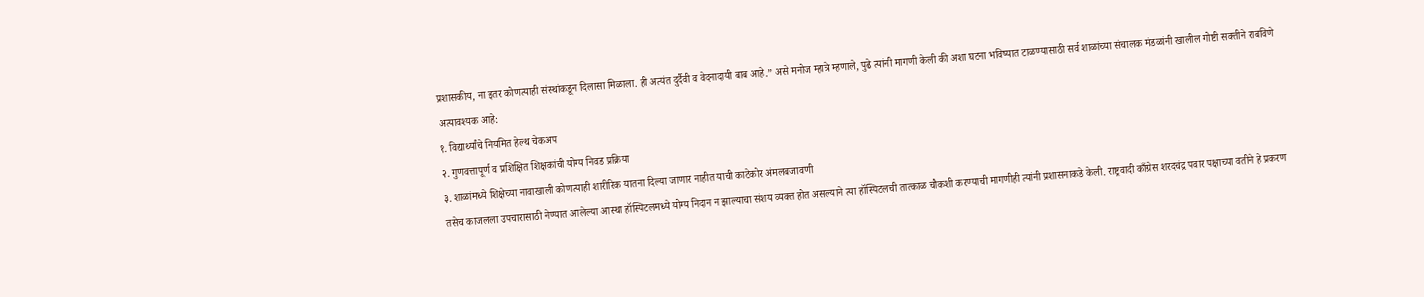प्रशासकीय, ना इतर कोणत्याही संस्थांकडून दिलासा मिळाला. ही अत्यंत दुर्दैवी व वेदनादायी बाब आहे.” असे मनोज म्हात्रे म्हणाले, पुढे त्यांनी मागणी केली की अशा घटना भविष्यात टाळण्यासाठी सर्व शाळांच्या संचालक मंडळांनी खालील गोष्टी सक्तीने राबविणे अत्यावश्यक आहे:
१. विद्यार्थ्यांचे नियमित हेल्थ चेकअप
२. गुणवत्तापूर्ण व प्रशिक्षित शिक्षकांची योग्य निवड प्रक्रिया
३. शाळांमध्ये शिक्षेच्या नावाखाली कोणत्याही शारीरिक यातना दिल्या जाणार नाहीत याची काटेकोर अंमलबजावणी
तसेच काजलला उपचारासाठी नेण्यात आलेल्या आस्था हॉस्पिटलमध्ये योग्य निदान न झाल्याचा संशय व्यक्त होत असल्याने त्या हॉस्पिटलची तात्काळ चौकशी करण्याची मागणीही त्यांनी प्रशासनाकडे केली. राष्ट्रवादी काँग्रेस शरदचंद्र पवार पक्षाच्या वतीने हे प्रकरण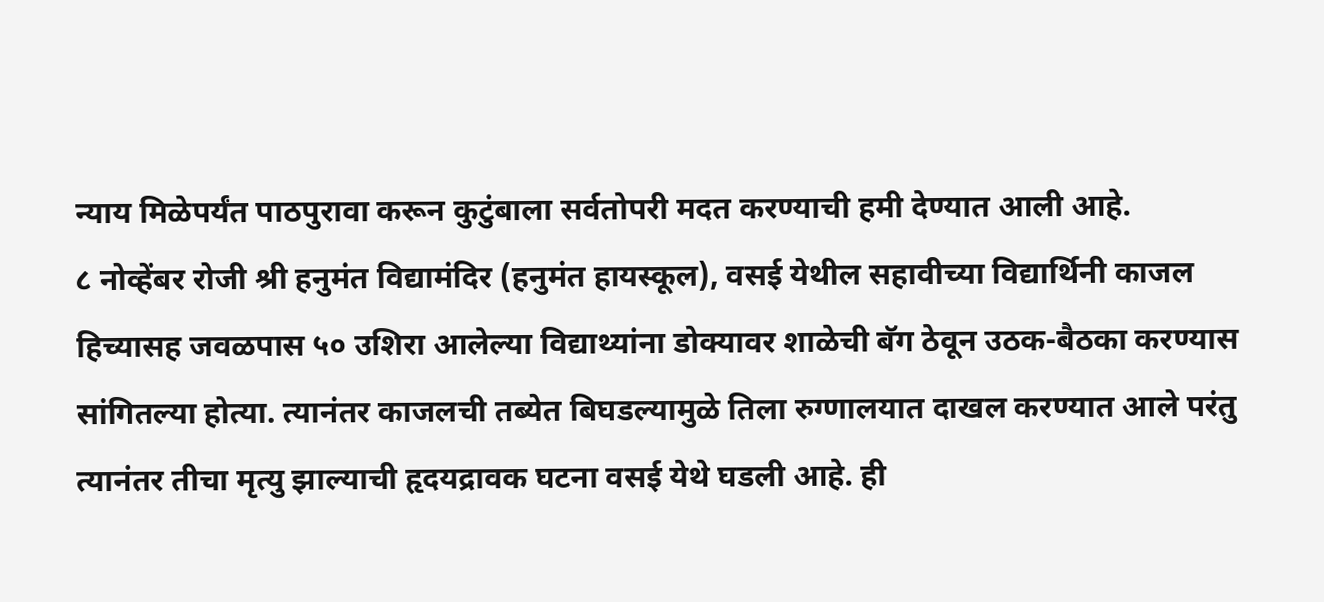न्याय मिळेपर्यंत पाठपुरावा करून कुटुंबाला सर्वतोपरी मदत करण्याची हमी देण्यात आली आहे.
८ नोव्हेंबर रोजी श्री हनुमंत विद्यामंदिर (हनुमंत हायस्कूल), वसई येथील सहावीच्या विद्यार्थिनी काजल हिच्यासह जवळपास ५० उशिरा आलेल्या विद्याथ्यांना डोक्यावर शाळेची बॅग ठेवून उठक-बैठका करण्यास सांगितल्या होत्या. त्यानंतर काजलची तब्येत बिघडल्यामुळे तिला रुग्णालयात दाखल करण्यात आले परंतु त्यानंतर तीचा मृत्यु झाल्याची हृदयद्रावक घटना वसई येथे घडली आहे. ही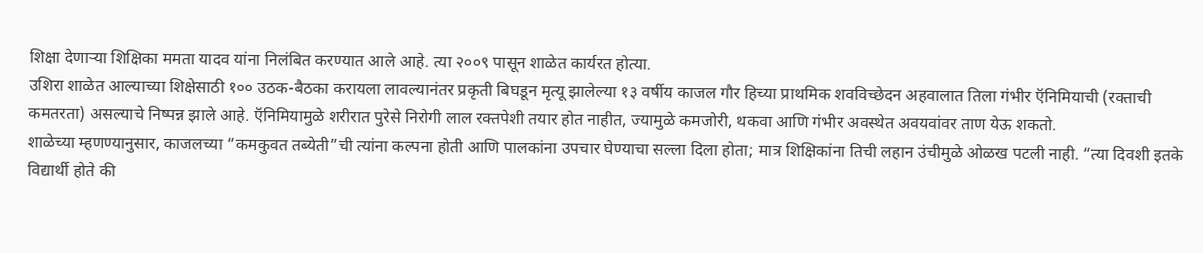शिक्षा देणाऱ्या शिक्षिका ममता यादव यांना निलंबित करण्यात आले आहे. त्या २००९ पासून शाळेत कार्यरत होत्या.
उशिरा शाळेत आल्याच्या शिक्षेसाठी १०० उठक-बैठका करायला लावल्यानंतर प्रकृती बिघडून मृत्यू झालेल्या १३ वर्षीय काजल गौर हिच्या प्राथमिक शवविच्छेदन अहवालात तिला गंभीर ऍनिमियाची (रक्ताची कमतरता) असल्याचे निष्पन्न झाले आहे. ऍनिमियामुळे शरीरात पुरेसे निरोगी लाल रक्तपेशी तयार होत नाहीत, ज्यामुळे कमजोरी, थकवा आणि गंभीर अवस्थेत अवयवांवर ताण येऊ शकतो.
शाळेच्या म्हणण्यानुसार, काजलच्या “कमकुवत तब्येती”ची त्यांना कल्पना होती आणि पालकांना उपचार घेण्याचा सल्ला दिला होता; मात्र शिक्षिकांना तिची लहान उंचीमुळे ओळख पटली नाही. “त्या दिवशी इतके विद्यार्थी होते की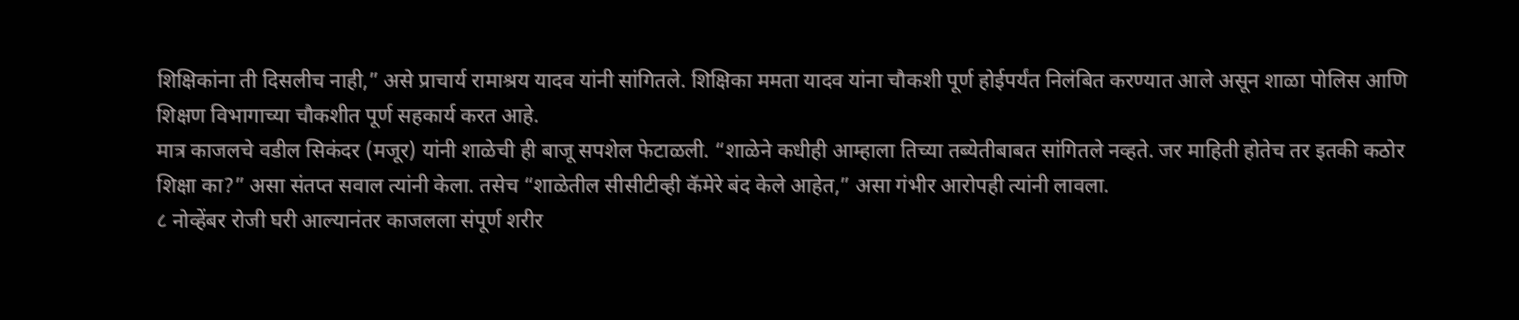शिक्षिकांना ती दिसलीच नाही,” असे प्राचार्य रामाश्रय यादव यांनी सांगितले. शिक्षिका ममता यादव यांना चौकशी पूर्ण होईपर्यंत निलंबित करण्यात आले असून शाळा पोलिस आणि शिक्षण विभागाच्या चौकशीत पूर्ण सहकार्य करत आहे.
मात्र काजलचे वडील सिकंदर (मजूर) यांनी शाळेची ही बाजू सपशेल फेटाळली. “शाळेने कधीही आम्हाला तिच्या तब्येतीबाबत सांगितले नव्हते. जर माहिती होतेच तर इतकी कठोर शिक्षा का?” असा संतप्त सवाल त्यांनी केला. तसेच “शाळेतील सीसीटीव्ही कॅमेरे बंद केले आहेत,” असा गंभीर आरोपही त्यांनी लावला.
८ नोव्हेंबर रोजी घरी आल्यानंतर काजलला संपूर्ण शरीर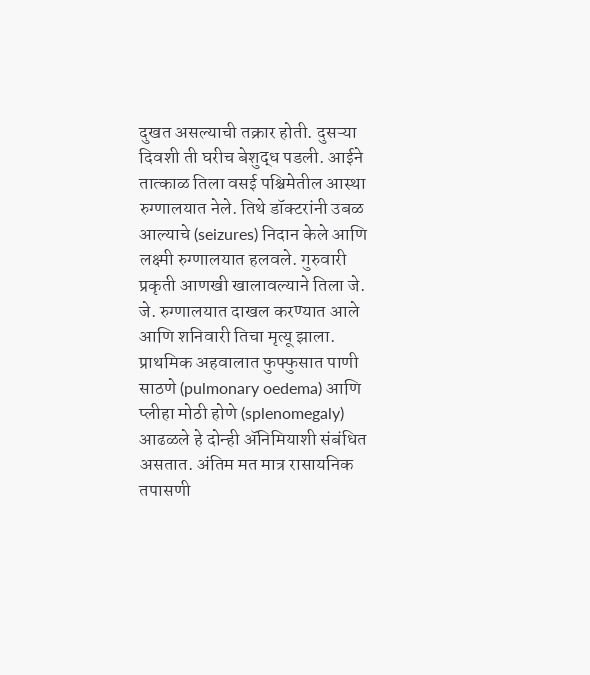दुखत असल्याची तक्रार होती. दुसऱ्या दिवशी ती घरीच बेशुद्ध पडली. आईने तात्काळ तिला वसई पश्चिमेतील आस्था रुग्णालयात नेले. तिथे डॉक्टरांनी उबळ आल्याचे (seizures) निदान केले आणि लक्ष्मी रुग्णालयात हलवले. गुरुवारी प्रकृती आणखी खालावल्याने तिला जे. जे. रुग्णालयात दाखल करण्यात आले आणि शनिवारी तिचा मृत्यू झाला.
प्राथमिक अहवालात फुफ्फुसात पाणी साठणे (pulmonary oedema) आणि प्लीहा मोठी होणे (splenomegaly) आढळले हे दोन्ही ॲनिमियाशी संबंधित असतात. अंतिम मत मात्र रासायनिक तपासणी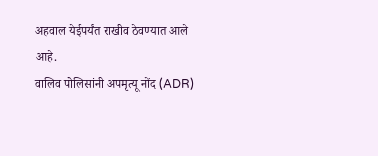अहवाल येईपर्यंत राखीव ठेवण्यात आले आहे.
वालिव पोलिसांनी अपमृत्यू नोंद (ADR)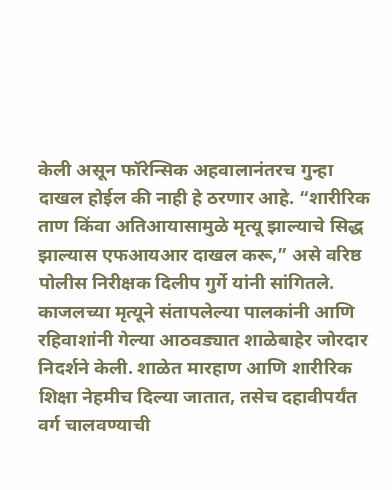केली असून फॉरेन्सिक अहवालानंतरच गुन्हा दाखल होईल की नाही हे ठरणार आहे. “शारीरिक ताण किंवा अतिआयासामुळे मृत्यू झाल्याचे सिद्ध झाल्यास एफआयआर दाखल करू,” असे वरिष्ठ पोलीस निरीक्षक दिलीप गुर्गे यांनी सांगितले.
काजलच्या मृत्यूने संतापलेल्या पालकांनी आणि रहिवाशांनी गेल्या आठवड्यात शाळेबाहेर जोरदार निदर्शने केली. शाळेत मारहाण आणि शारीरिक शिक्षा नेहमीच दिल्या जातात, तसेच दहावीपर्यंत वर्ग चालवण्याची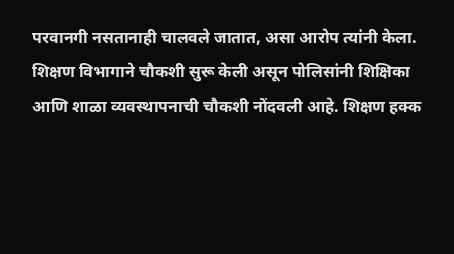परवानगी नसतानाही चालवले जातात, असा आरोप त्यांनी केला.
शिक्षण विभागाने चौकशी सुरू केली असून पोलिसांनी शिक्षिका आणि शाळा व्यवस्थापनाची चौकशी नोंदवली आहे. शिक्षण हक्क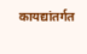कायद्यांतर्गत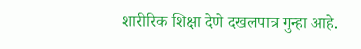शारीरिक शिक्षा देणे दखलपात्र गुन्हा आहे.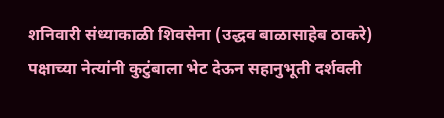शनिवारी संध्याकाळी शिवसेना (उद्धव बाळासाहेब ठाकरे) पक्षाच्या नेत्यांनी कुटुंबाला भेट देऊन सहानुभूती दर्शवली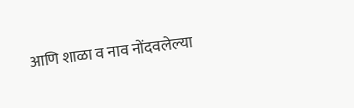आणि शाळा व नाव नोंदवलेल्या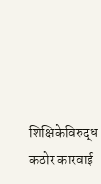शिक्षिकेविरुद्ध कठोर कारवाई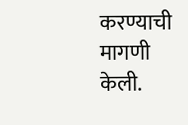करण्याची मागणी केली.